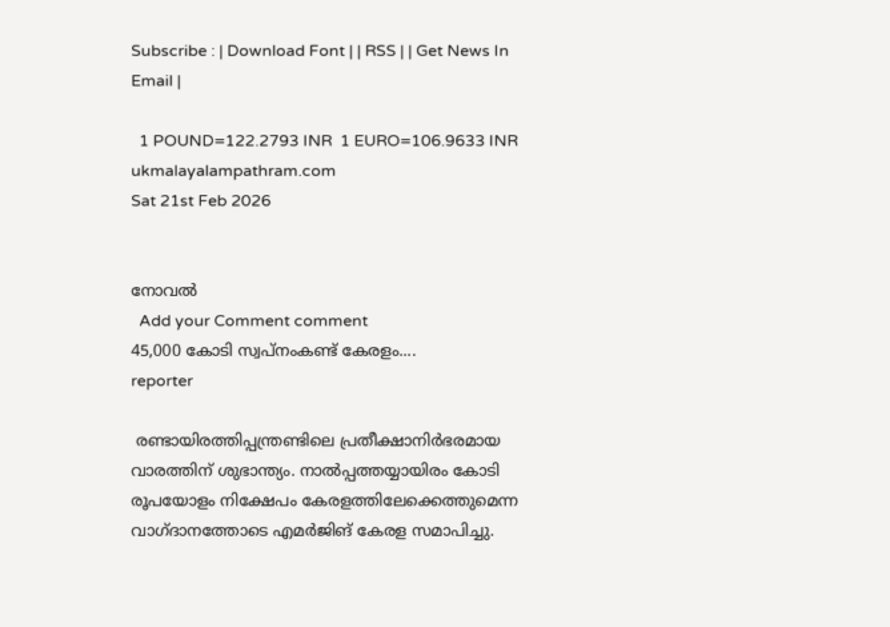Subscribe : | Download Font | | RSS | | Get News In Email |

  1 POUND=122.2793 INR  1 EURO=106.9633 INR
ukmalayalampathram.com
Sat 21st Feb 2026


നോവല്‍
  Add your Comment comment
45,000 കോടി സ്വപ്‌നംകണ്ട് കേരളം....
reporter

 രണ്ടായിരത്തിപ്പന്ത്രണ്ടിലെ പ്രതീക്ഷാനിര്‍ഭരമായ വാരത്തിന് ശുഭാന്ത്യം. നാല്‍പ്പത്തയ്യായിരം കോടി രൂപയോളം നിക്ഷേപം കേരളത്തിലേക്കെത്തുമെന്ന വാഗ്ദാനത്തോടെ എമര്‍ജിങ് കേരള സമാപിച്ചു.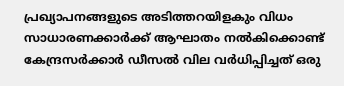പ്രഖ്യാപനങ്ങളുടെ അടിത്തറയിളകും വിധം സാധാരണക്കാര്‍ക്ക് ആഘാതം നല്‍കിക്കൊണ്ട് കേന്ദ്രസര്‍ക്കാര്‍ ഡീസല്‍ വില വര്‍ധിപ്പിച്ചത് ഒരു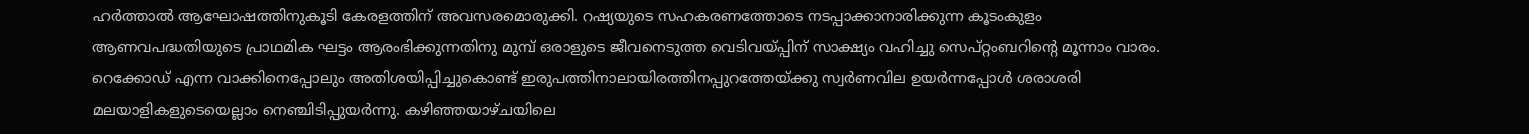ഹര്‍ത്താല്‍ ആഘോഷത്തിനുകൂടി കേരളത്തിന് അവസരമൊരുക്കി. റഷ്യയുടെ സഹകരണത്തോടെ നടപ്പാക്കാനാരിക്കുന്ന കൂടംകുളം ആണവപദ്ധതിയുടെ പ്രാഥമിക ഘട്ടം ആരംഭിക്കുന്നതിനു മുമ്പ് ഒരാളുടെ ജീവനെടുത്ത വെടിവയ്പ്പിന് സാക്ഷ്യം വഹിച്ചു സെപ്റ്റംബറിന്റെ മൂന്നാം വാരം. റെക്കോഡ് എന്ന വാക്കിനെപ്പോലും അതിശയിപ്പിച്ചുകൊണ്ട് ഇരുപത്തിനാലായിരത്തിനപ്പുറത്തേയ്ക്കു സ്വര്‍ണവില ഉയര്‍ന്നപ്പോള്‍ ശരാശരി മലയാളികളുടെയെല്ലാം നെഞ്ചിടിപ്പുയര്‍ന്നു. കഴിഞ്ഞയാഴ്ചയിലെ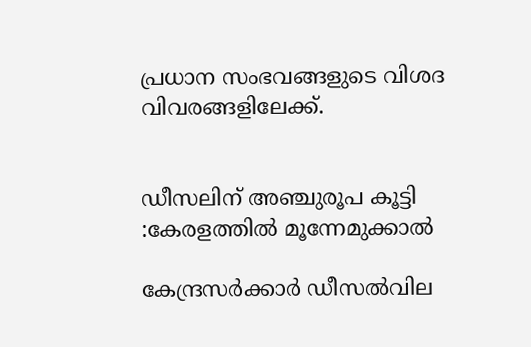പ്രധാന സംഭവങ്ങളുടെ വിശദ വിവരങ്ങളിലേക്ക്.


ഡീസലിന് അഞ്ചുരൂപ കൂട്ടി :കേരളത്തില്‍ മൂന്നേമുക്കാല്‍

കേന്ദ്രസര്‍ക്കാര്‍ ഡീസല്‍വില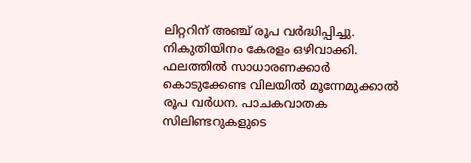ലിറ്ററിന് അഞ്ച് രൂപ വര്‍ദ്ധിപ്പിച്ചു. നികുതിയിനം കേരളം ഒഴിവാക്കി. ഫലത്തില്‍ സാധാരണക്കാര്‍ കൊടുക്കേണ്ട വിലയില്‍ മൂന്നേമുക്കാല്‍ രൂപ വര്‍ധന. പാചകവാതക സിലിണ്ടറുകളുടെ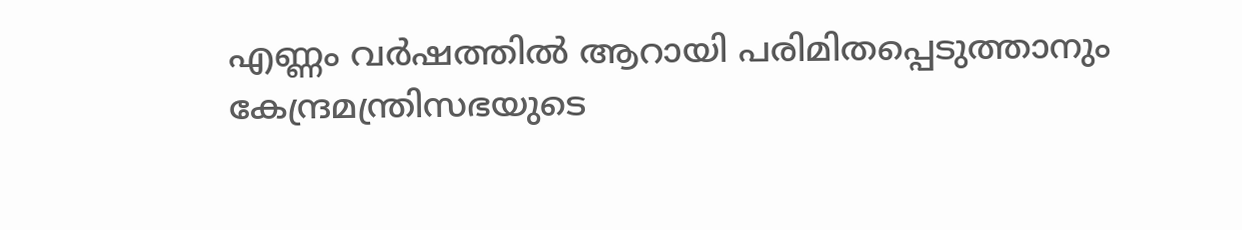എണ്ണം വര്‍ഷത്തില്‍ ആറായി പരിമിതപ്പെടുത്താനും കേന്ദ്രമന്ത്രിസഭയുടെ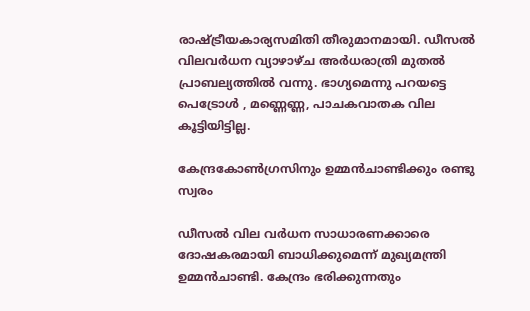രാഷ്ട്രീയകാര്യസമിതി തീരുമാനമായി. ഡീസല്‍ വിലവര്‍ധന വ്യാഴാഴ്ച അര്‍ധരാത്രി മുതല്‍ പ്രാബല്യത്തില്‍ വന്നു. ഭാഗ്യമെന്നു പറയട്ടെ പെട്രോള്‍ , മണ്ണെണ്ണ, പാചകവാതക വില കൂട്ടിയിട്ടില്ല.

കേന്ദ്രകോണ്‍ഗ്രസിനും ഉമ്മന്‍ചാണ്ടിക്കും രണ്ടു സ്വരം

ഡീസല്‍ വില വര്‍ധന സാധാരണക്കാരെ ദോഷകരമായി ബാധിക്കുമെന്ന് മുഖ്യമന്ത്രി ഉമ്മന്‍ചാണ്ടി. കേന്ദ്രം ഭരിക്കുന്നതും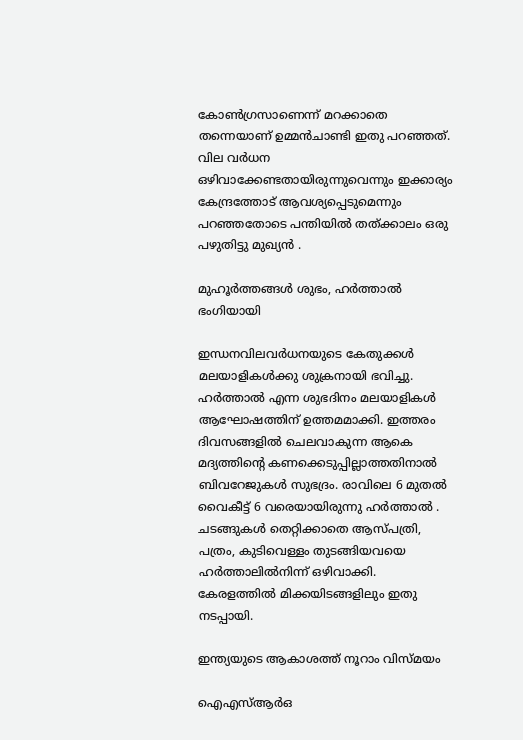കോണ്‍ഗ്രസാണെന്ന് മറക്കാതെ തന്നെയാണ് ഉമ്മന്‍ചാണ്ടി ഇതു പറഞ്ഞത്. വില വര്‍ധന ഒഴിവാക്കേണ്ടതായിരുന്നുവെന്നും ഇക്കാര്യം കേന്ദ്രത്തോട് ആവശ്യപ്പെടുമെന്നും പറഞ്ഞതോടെ പന്തിയില്‍ തത്ക്കാലം ഒരു പഴുതിട്ടു മുഖ്യന്‍ .

മുഹൂര്‍ത്തങ്ങള്‍ ശുഭം, ഹര്‍ത്താല്‍ ഭംഗിയായി

ഇന്ധനവിലവര്‍ധനയുടെ കേതുക്കള്‍ മലയാളികള്‍ക്കു ശുക്രനായി ഭവിച്ചു. ഹര്‍ത്താല്‍ എന്ന ശുഭദിനം മലയാളികള്‍ ആഘോഷത്തിന് ഉത്തമമാക്കി. ഇത്തരം ദിവസങ്ങളില്‍ ചെലവാകുന്ന ആകെ മദ്യത്തിന്റെ കണക്കെടുപ്പില്ലാത്തതിനാല്‍ ബിവറേജുകള്‍ സുഭദ്രം. രാവിലെ 6 മുതല്‍ വൈകീട്ട് 6 വരെയായിരുന്നു ഹര്‍ത്താല്‍ . ചടങ്ങുകള്‍ തെറ്റിക്കാതെ ആസ്പത്രി, പത്രം, കുടിവെള്ളം തുടങ്ങിയവയെ ഹര്‍ത്താലില്‍നിന്ന് ഒഴിവാക്കി. കേരളത്തില്‍ മിക്കയിടങ്ങളിലും ഇതു നടപ്പായി.

ഇന്ത്യയുടെ ആകാശത്ത് നൂറാം വിസ്മയം

ഐഎസ്ആര്‍ഒ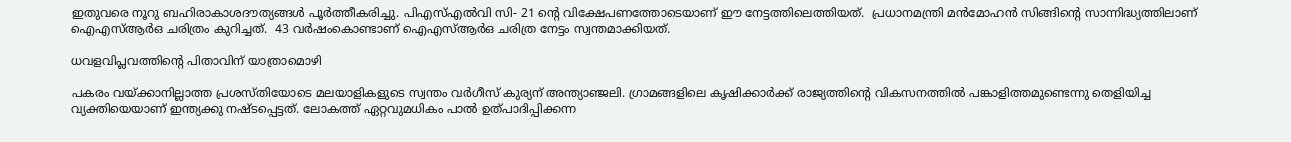ഇതുവരെ നൂറു ബഹിരാകാശദൗത്യങ്ങള്‍ പൂര്‍ത്തീകരിച്ചു. പിഎസ്എല്‍വി സി- 21 ന്റെ വിക്ഷേപണത്തോടെയാണ് ഈ നേട്ടത്തിലെത്തിയത്.  പ്രധാനമന്ത്രി മന്‍മോഹന്‍ സിങ്ങിന്റെ സാന്നിദ്ധ്യത്തിലാണ് ഐഎസ്ആര്‍ഒ ചരിത്രം കുറിച്ചത്.  43 വര്‍ഷംകൊണ്ടാണ് ഐഎസ്ആര്‍ഒ ചരിത്ര നേട്ടം സ്വന്തമാക്കിയത്.

ധവളവിപ്ലവത്തിന്റെ പിതാവിന് യാത്രാമൊഴി

പകരം വയ്ക്കാനില്ലാത്ത പ്രശസ്തിയോടെ മലയാളികളുടെ സ്വന്തം വര്‍ഗീസ് കുര്യന് അന്ത്യാഞ്ജലി. ഗ്രാമങ്ങളിലെ കൃഷിക്കാര്‍ക്ക് രാജ്യത്തിന്റെ വികസനത്തില്‍ പങ്കാളിത്തമുണ്ടെന്നു തെളിയിച്ച വ്യക്തിയെയാണ് ഇന്ത്യക്കു നഷ്ടപ്പെട്ടത്. ലോകത്ത് ഏറ്റവുമധികം പാല്‍ ഉത്പാദിപ്പിക്കന്ന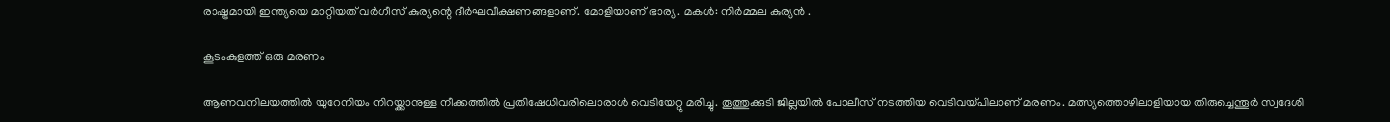രാഷ്ട്രമായി ഇന്ത്യയെ മാറ്റിയത് വര്‍ഗീസ് കുര്യന്റെ ദീര്‍ഘവീക്ഷണങ്ങളാണ്. മോളിയാണ് ഭാര്യ. മകള്‍: നിര്‍മ്മല കുര്യന്‍ .

കൂടംകുളത്ത് ഒരു മരണം

ആണവനിലയത്തില്‍ യുറേനിയം നിറയ്ക്കാനുള്ള നീക്കത്തില്‍ പ്രതിഷേധിവരിലൊരാള്‍ വെടിയേറ്റു മരിച്ചു. തൂത്തുക്കുടി ജില്ലയില്‍ പോലീസ് നടത്തിയ വെടിവയ്പിലാണ് മരണം. മത്സ്യത്തൊഴിലാളിയായ തിരുച്ചെന്തൂര്‍ സ്വദേശി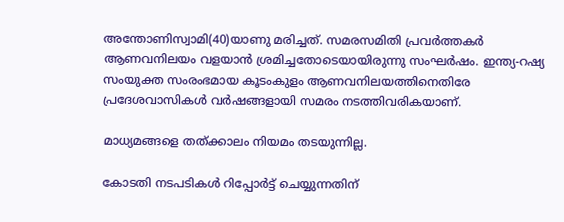അന്തോണിസ്വാമി(40)യാണു മരിച്ചത്. സമരസമിതി പ്രവര്‍ത്തകര്‍ ആണവനിലയം വളയാന്‍ ശ്രമിച്ചതോടെയായിരുന്നു സംഘര്‍ഷം. ഇന്ത്യ-റഷ്യ സംയുക്ത സംരംഭമായ കൂടംകുളം ആണവനിലയത്തിനെതിരേ പ്രദേശവാസികള്‍ വര്‍ഷങ്ങളായി സമരം നടത്തിവരികയാണ്.

മാധ്യമങ്ങളെ തത്ക്കാലം നിയമം തടയുന്നില്ല.

കോടതി നടപടികള്‍ റിപ്പോര്‍ട്ട് ചെയ്യുന്നതിന്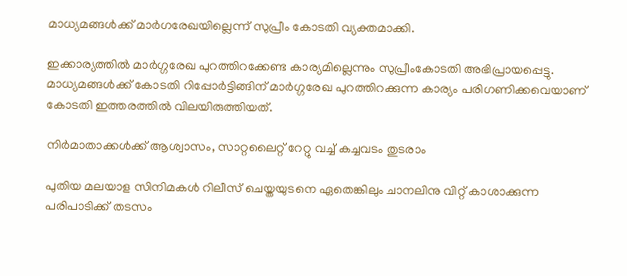മാധ്യമങ്ങള്‍ക്ക് മാര്‍ഗരേഖയില്ലെന്ന് സുപ്രീം കോടതി വ്യക്തമാക്കി.

ഇക്കാര്യത്തില്‍ മാര്‍ഗ്ഗരേഖ പുറത്തിറക്കേണ്ട കാര്യമില്ലെന്നും സുപ്രീംകോടതി അഭിപ്രായപ്പെട്ടു. മാധ്യമങ്ങള്‍ക്ക് കോടതി റിപ്പോര്‍ട്ടിങ്ങിന് മാര്‍ഗ്ഗരേഖ പുറത്തിറക്കുന്ന കാര്യം പരിഗണിക്കവെയാണ് കോടതി ഇത്തരത്തില്‍ വിലയിരുത്തിയത്.

നിര്‍മാതാക്കള്‍ക്ക് ആശ്വാസം, സാറ്റലൈറ്റ് റേറ്റു വച്ച് കച്ചവടം തുടരാം

പുതിയ മലയാള സിനിമകള്‍ റിലീസ് ചെയ്തയുടനെ ഏതെങ്കിലും ചാനലിനു വിറ്റ് കാശാക്കുന്ന പരിപാടിക്ക് തടസം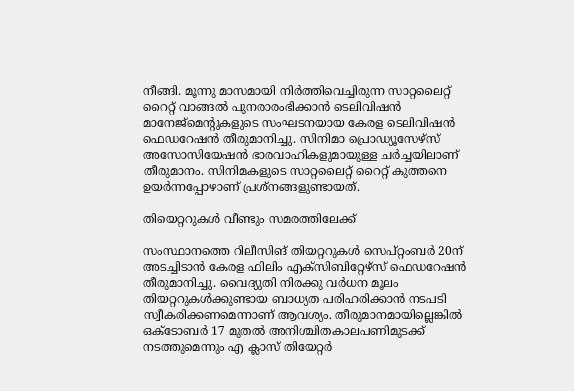നീങ്ങി. മൂന്നു മാസമായി നിര്‍ത്തിവെച്ചിരുന്ന സാറ്റലൈറ്റ് റൈറ്റ് വാങ്ങല്‍ പുനരാരംഭിക്കാന്‍ ടെലിവിഷന്‍ മാനേജ്‌മെന്റുകളുടെ സംഘടനയായ കേരള ടെലിവിഷന്‍ ഫെഡറേഷന്‍ തീരുമാനിച്ചു. സിനിമാ പ്രൊഡ്യൂസേഴ്‌സ് അസോസിയേഷന്‍ ഭാരവാഹികളുമായുള്ള ചര്‍ച്ചയിലാണ് തീരുമാനം. സിനിമകളുടെ സാറ്റലൈറ്റ് റൈറ്റ് കുത്തനെ ഉയര്‍ന്നപ്പോഴാണ് പ്രശ്‌നങ്ങളുണ്ടായത്.

തിയെറ്ററുകള്‍ വീണ്ടും സമരത്തിലേക്ക്

സംസ്ഥാനത്തെ റിലീസിങ് തിയറ്ററുകള്‍ സെപ്റ്റംബര്‍ 20ന് അടച്ചിടാന്‍ കേരള ഫിലിം എക്‌സിബിറ്റേഴ്‌സ് ഫെഡറേഷന്‍ തീരുമാനിച്ചു. വൈദ്യുതി നിരക്കു വര്‍ധന മൂലം തിയറ്ററുകള്‍ക്കുണ്ടായ ബാധ്യത പരിഹരിക്കാന്‍ നടപടി സ്വീകരിക്കണമെന്നാണ് ആവശ്യം. തീരുമാനമായില്ലെങ്കില്‍ ഒക്‌ടോബര്‍ 17 മുതല്‍ അനിശ്ചിതകാലപണിമുടക്ക് നടത്തുമെന്നും എ ക്ലാസ് തിയേറ്റര്‍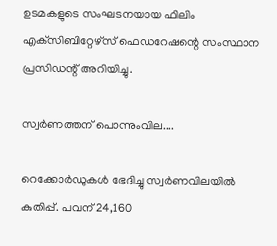ഉടമകളുടെ സംഘടനയായ ഫിലിം എക്‌സിബിറ്റേഴ്‌സ് ഫെഡറേഷന്റെ സംസ്ഥാന പ്രസിഡന്റ് അറിയിച്ചു.

സ്വര്‍ണത്തന് പൊന്നുംവില....

റെക്കോര്‍ഡുകള്‍ ഭേദിച്ചു സ്വര്‍ണവിലയില്‍ കുതിപ്പ്. പവന് 24,160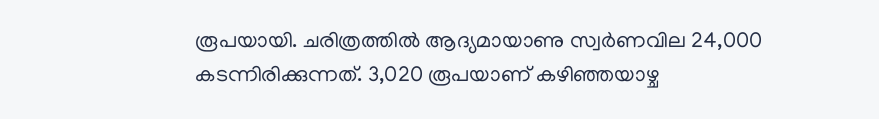രൂപയായി. ചരിത്രത്തില്‍ ആദ്യമായാണു സ്വര്‍ണവില 24,000 കടന്നിരിക്കുന്നത്. 3,020 രൂപയാണ് കഴിഞ്ഞയാഴ്ച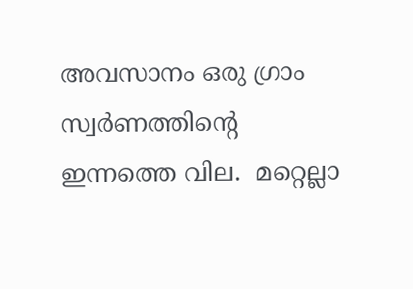അവസാനം ഒരു ഗ്രാം സ്വര്‍ണത്തിന്റെ ഇന്നത്തെ വില.  മറ്റെല്ലാ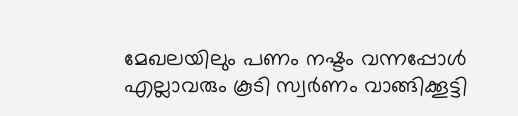മേഖലയിലും പണം നഷ്ടം വന്നപ്പോള്‍ എല്ലാവരും കൂടി സ്വര്‍ണം വാങ്ങിക്കൂട്ടി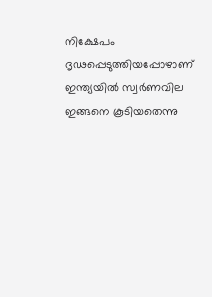നിക്ഷേപം ദൃഢപ്പെടുത്തിയപ്പോഴാണ് ഇന്ത്യയില്‍ സ്വര്‍ണവില ഇങ്ങനെ കൂടിയതെന്നു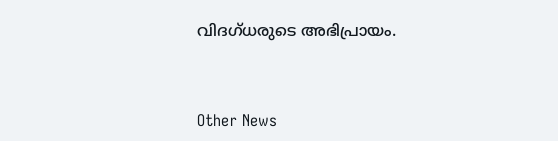വിദഗ്ധരുടെ അഭിപ്രായം.



Other News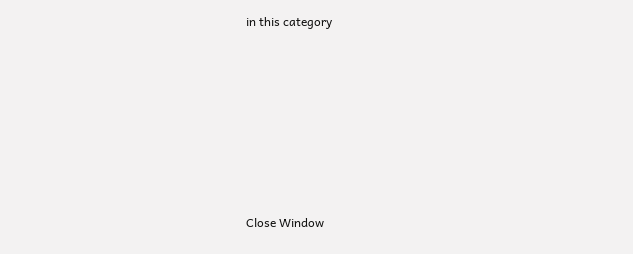in this category








Close Window